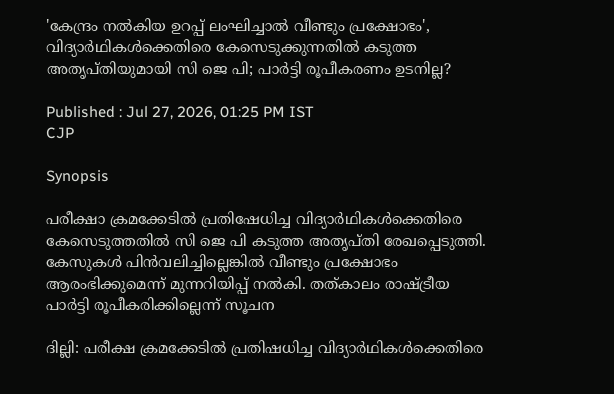'കേന്ദ്രം നൽകിയ ഉറപ്പ് ലംഘിച്ചാൽ വീണ്ടും പ്രക്ഷോഭം', വിദ്യാർഥികൾക്കെതിരെ കേസെടുക്കുന്നതിൽ കടുത്ത അതൃപ്തിയുമായി സി ജെ പി; പാർട്ടി രൂപീകരണം ഉടനില്ല?

Published : Jul 27, 2026, 01:25 PM IST
CJP

Synopsis

പരീക്ഷാ ക്രമക്കേടിൽ പ്രതിഷേധിച്ച വിദ്യാർഥികൾക്കെതിരെ കേസെടുത്തതിൽ സി ജെ പി കടുത്ത അതൃപ്തി രേഖപ്പെടുത്തി. കേസുകൾ പിൻവലിച്ചില്ലെങ്കിൽ വീണ്ടും പ്രക്ഷോഭം ആരംഭിക്കുമെന്ന് മുന്നറിയിപ്പ് നൽകി. തത്കാലം രാഷ്ട്രീയ പാർട്ടി രൂപീകരിക്കില്ലെന്ന് സൂചന

ദില്ലി: പരീക്ഷ ക്രമക്കേടില്‍ പ്രതിഷധിച്ച വിദ്യാർഥികള്‍ക്കെതിരെ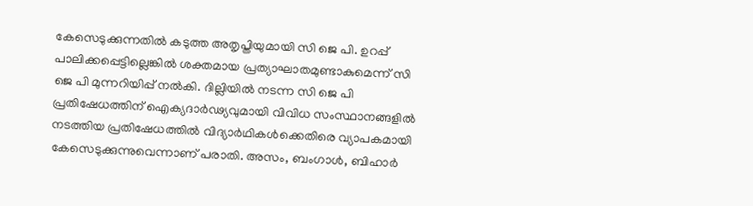കേസെടുക്കുന്നതില്‍ കടുത്ത അതൃപ്തിയുമായി സി ജെ പി. ഉറപ്പ് പാലിക്കപ്പെട്ടില്ലെങ്കില്‍ ശക്തമായ പ്രത്യാഘാതമുണ്ടാകുമെന്ന് സി ജെ പി മുന്നറിയിപ്പ് നല്‍കി. ദില്ലിയിൽ നടന്ന സി ജെ പി പ്രതിഷേധത്തിന് ഐക്യദാർഢ്യവുമായി വിവിധ സംസ്ഥാനങ്ങളിൽ നടത്തിയ പ്രതിഷേധത്തില്‍ വിദ്യാർഥികള്‍ക്കെതിരെ വ്യാപകമായി കേസെടുക്കുന്നുവെന്നാണ് പരാതി. അസം, ബംഗാള്‍, ബിഹാര്‍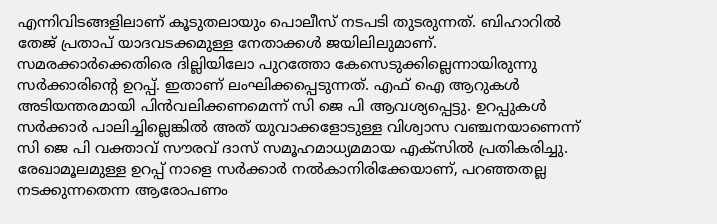എന്നിവിടങ്ങളിലാണ് കൂടുതലായും പൊലീസ് നടപടി തുടരുന്നത്. ബിഹാറില്‍ തേജ് പ്രതാപ് യാദവടക്കമുള്ള നേതാക്കള്‍ ജയിലിലുമാണ്. സമരക്കാര്‍ക്കെതിരെ ദില്ലിയിലോ പുറത്തോ കേസെടുക്കില്ലെന്നായിരുന്നു സര്‍ക്കാരിന്‍റെ ഉറപ്പ്. ഇതാണ് ലംഘിക്കപ്പെടുന്നത്. എഫ് ഐ ആറുകള്‍ അടിയന്തരമായി പിന്‍വലിക്കണമെന്ന് സി ജെ പി ആവശ്യപ്പെട്ടു. ഉറപ്പുകള്‍ സര്‍ക്കാര്‍ പാലിച്ചില്ലെങ്കില്‍ അത് യുവാക്കളോടുള്ള വിശ്വാസ വഞ്ചനയാണെന്ന് സി ജെ പി വക്താവ് സൗരവ് ദാസ് സമൂഹമാധ്യമമായ എക്സില്‍ പ്രതികരിച്ചു. രേഖാമൂലമുള്ള ഉറപ്പ് നാളെ സര്‍ക്കാര്‍ നല്‍കാനിരിക്കേയാണ്, പറഞ്ഞതല്ല നടക്കുന്നതെന്ന ആരോപണം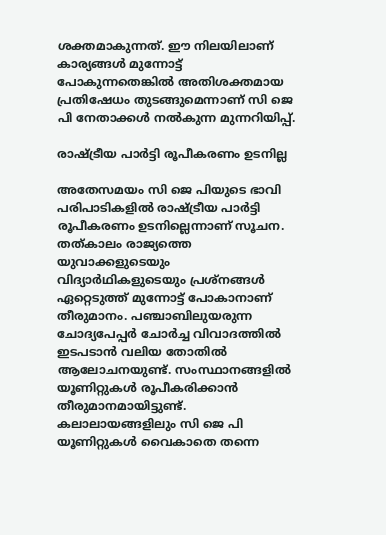ശക്തമാകുന്നത്. ഈ നിലയിലാണ് കാര്യങ്ങൾ മുന്നോട്ട് പോകുന്നതെങ്കിൽ അതിശക്തമായ പ്രതിഷേധം തുടങ്ങുമെന്നാണ് സി ജെ പി നേതാക്കൾ നൽകുന്ന മുന്നറിയിപ്പ്.

രാഷ്ട്രീയ പാർട്ടി രൂപീകരണം ഉടനില്ല

അതേസമയം സി ജെ പിയുടെ ഭാവി പരിപാടികളില്‍ രാഷ്ട്രീയ പാര്‍ട്ടി രൂപീകരണം ഉടനില്ലെന്നാണ് സൂചന. തത്കാലം രാജ്യത്തെ യുവാക്കളുടെയും വിദ്യാർഥികളുടെയും പ്രശ്നങ്ങള്‍ ഏറ്റെടുത്ത് മുന്നോട്ട് പോകാനാണ് തീരുമാനം. പഞ്ചാബിലുയരുന്ന ചോദ്യപേപ്പര്‍ ചോര്‍ച്ച വിവാദത്തില്‍ ഇടപടാന്‍ വലിയ തോതിൽ ആലോചനയുണ്ട്. സംസ്ഥാനങ്ങളില്‍ യൂണിറ്റുകൾ രൂപീകരിക്കാൻ തീരുമാനമായിട്ടുണ്ട്. കലാലായങ്ങളിലും സി ജെ പി യൂണിറ്റുകൾ വൈകാതെ തന്നെ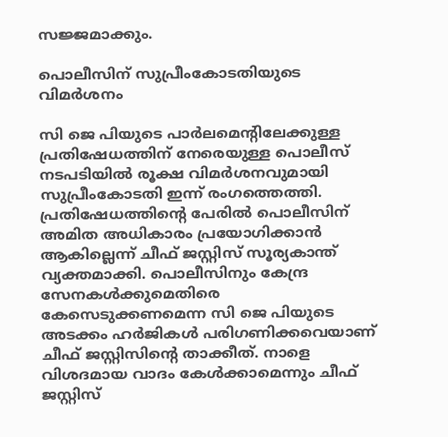സജ്ജമാക്കും.

പൊലീസിന് സുപ്രീംകോടതിയുടെ വിമർശനം

സി ജെ പിയുടെ പാർലമെന്‍റിലേക്കുള്ള പ്രതിഷേധത്തിന് നേരെയുള്ള പൊലീസ് നടപടിയിൽ രൂക്ഷ വിമർശനവുമായി സുപ്രീംകോടതി ഇന്ന് രംഗത്തെത്തി. പ്രതിഷേധത്തിന്റെ പേരിൽ പൊലീസിന് അമിത അധികാരം പ്രയോഗിക്കാൻ ആകില്ലെന്ന് ചീഫ് ജസ്റ്റിസ് സൂര്യകാന്ത് വ്യക്തമാക്കി. പൊലീസിനും കേന്ദ്ര സേനകൾക്കുമെതിരെ കേസെടുക്കണമെന്ന സി ജെ പിയുടെ അടക്കം ഹർജികൾ പരിഗണിക്കവെയാണ് ചീഫ് ജസ്റ്റിസിന്‍റെ താക്കീത്. നാളെ വിശദമായ വാദം കേൾക്കാമെന്നും ചീഫ് ജസ്റ്റിസ്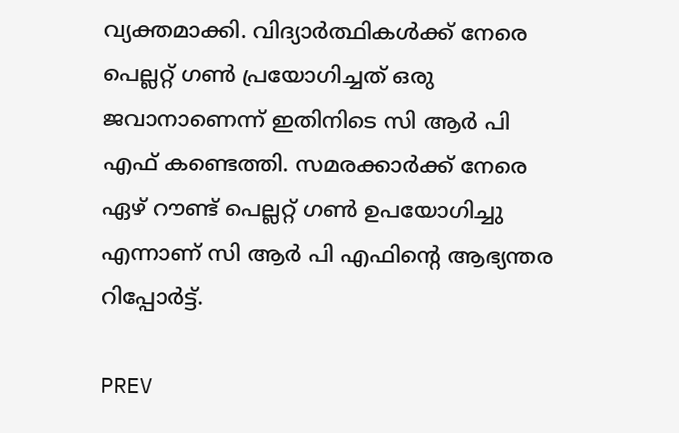വ്യക്തമാക്കി. വിദ്യാർത്ഥികൾക്ക് നേരെ പെല്ലറ്റ് ഗൺ പ്രയോഗിച്ചത് ഒരു ജവാനാണെന്ന് ഇതിനിടെ സി ആർ പി എഫ് കണ്ടെത്തി. സമരക്കാർക്ക് നേരെ ഏഴ് റൗണ്ട് പെല്ലറ്റ് ഗൺ ഉപയോഗിച്ചു എന്നാണ് സി ആർ പി എഫിന്റെ ആഭ്യന്തര റിപ്പോർട്ട്.

PREV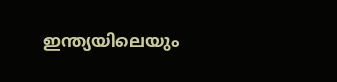ഇന്ത്യയിലെയും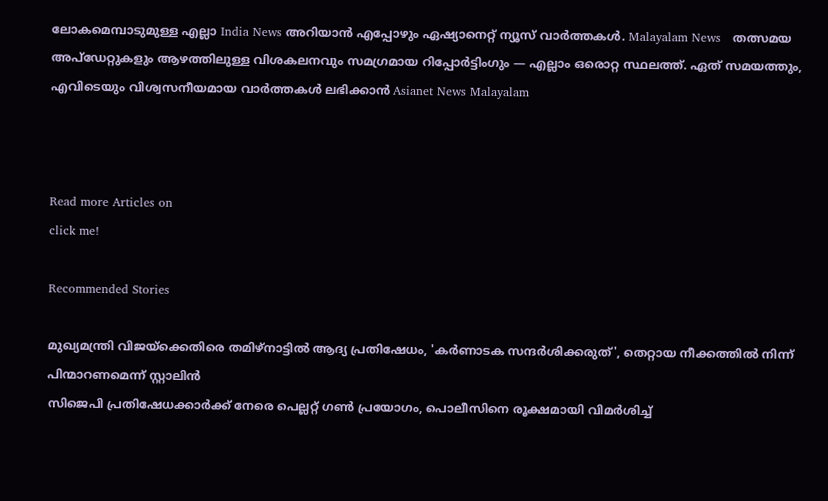ലോകമെമ്പാടുമുള്ള എല്ലാ India News അറിയാൻ എപ്പോഴും ഏഷ്യാനെറ്റ് ന്യൂസ് വാർത്തകൾ. Malayalam News   തത്സമയ അപ്‌ഡേറ്റുകളും ആഴത്തിലുള്ള വിശകലനവും സമഗ്രമായ റിപ്പോർട്ടിംഗും — എല്ലാം ഒരൊറ്റ സ്ഥലത്ത്. ഏത് സമയത്തും, എവിടെയും വിശ്വസനീയമായ വാർത്തകൾ ലഭിക്കാൻ Asianet News Malayalam



Read more Articles on
click me!

Recommended Stories

മുഖ്യമന്ത്രി വിജയ്‍ക്കെതിരെ തമിഴ്നാട്ടിൽ ആദ്യ പ്രതിഷേധം, 'കർണാടക സന്ദർശിക്കരുത്', തെറ്റായ നീക്കത്തിൽ നിന്ന് പിന്മാറണമെന്ന് സ്റ്റാലിൻ
സിജെപി പ്രതിഷേധക്കാർക്ക് നേരെ പെല്ലറ്റ് ഗൺ പ്രയോഗം, പൊലീസിനെ രൂക്ഷമായി വിമർശിച്ച്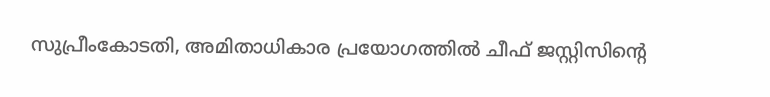സുപ്രീംകോടതി, അമിതാധികാര പ്രയോഗത്തിൽ ചീഫ് ജസ്റ്റിസിൻ്റെ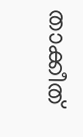താക്കീത്